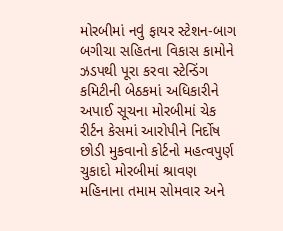મોરબીમાં નવું ફાયર સ્ટેશન-બાગ બગીચા સહિતના વિકાસ કામોને ઝડપથી પૂરા કરવા સ્ટેન્ડિંગ કમિટીની બેઠકમાં અધિકારીને અપાઈ સૂચના મોરબીમાં ચેક રીર્ટન કેસમાં આરોપીને નિર્દોષ છોડી મુકવાનો કોર્ટનો મહત્વપુર્ણ ચુકાદો મોરબીમાં શ્રાવણ મહિનાના તમામ સોમવાર અને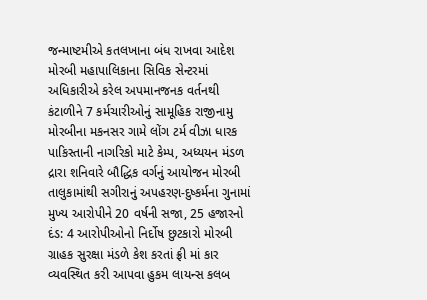જન્માષ્ટમીએ કતલખાના બંધ રાખવા આદેશ મોરબી મહાપાલિકાના સિવિક સેન્ટરમાં અધિકારીએ કરેલ અપમાનજનક વર્તનથી કંટાળીને 7 કર્મચારીઓનું સામૂહિક રાજીનામુ મોરબીના મકનસર ગામે લોંગ ટર્મ વીઝા ધારક પાકિસ્તાની નાગરિકો માટે કેમ્પ, અધ્યયન મંડળ દ્રારા શનિવારે બૌદ્ધિક વર્ગનું આયોજન મોરબી તાલુકામાંથી સગીરાનું અપહરણ-દુષ્કર્મના ગુનામાં મુખ્ય આરોપીને 20 વર્ષની સજા, 25 હજારનો દંડ: 4 આરોપીઓનો નિર્દોષ છુટકારો મોરબી ગ્રાહક સુરક્ષા મંડળે કેશ કરતાં ફ્રી માં કાર વ્યવસ્થિત કરી આપવા હુકમ લાયન્સ કલબ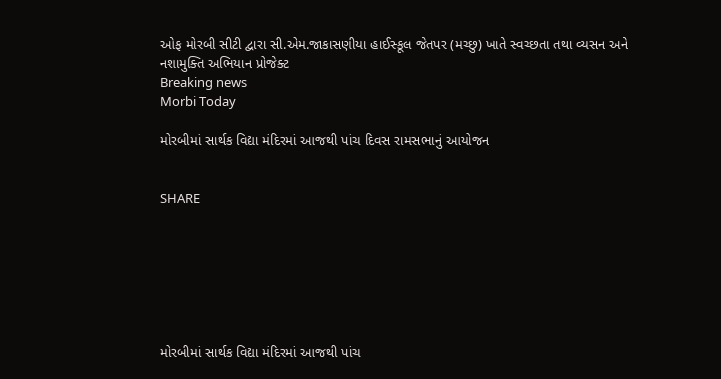ઓફ મોરબી સીટી દ્વારા સી.એમ.જાકાસણીયા હાઈસ્કૂલ જેતપર (મચ્છુ) ખાતે સ્વચ્છતા તથા વ્યસન અને નશામુક્તિ અભિયાન પ્રોજેક્ટ
Breaking news
Morbi Today

મોરબીમાં સાર્થક વિદ્યા મંદિરમાં આજથી પાંચ દિવસ રામસભાનું આયોજન


SHARE







મોરબીમાં સાર્થક વિદ્યા મંદિરમાં આજથી પાંચ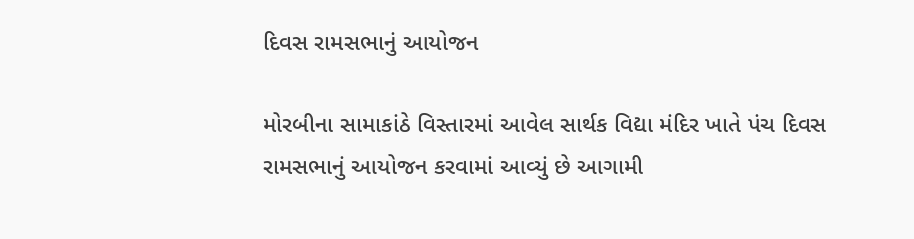દિવસ રામસભાનું આયોજન

મોરબીના સામાકાંઠે વિસ્તારમાં આવેલ સાર્થક વિદ્યા મંદિર ખાતે પંચ દિવસ રામસભાનું આયોજન કરવામાં આવ્યું છે આગામી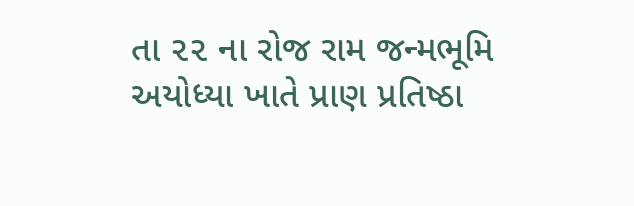તા ૨૨ ના રોજ રામ જન્મભૂમિ અયોધ્યા ખાતે પ્રાણ પ્રતિષ્ઠા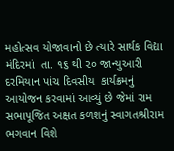મહોત્સવ યોજાવાનો છે ત્યારે સાર્થક વિદ્યા મંદિરમાં  તા. ૧૬ થી ૨૦ જાન્યુઆરી  દરમિયાન પાંચ દિવસીય  કાર્યક્રમનું આયોજન કરવામાં આવ્યું છે જેમાં રામ સભાપૂજિત અક્ષત કળશનું સ્વાગતશ્રીરામ ભગવાન વિશે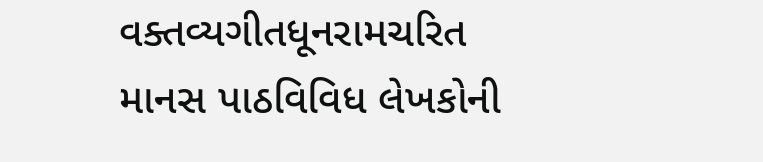વક્તવ્યગીતધૂનરામચરિત માનસ પાઠવિવિધ લેખકોની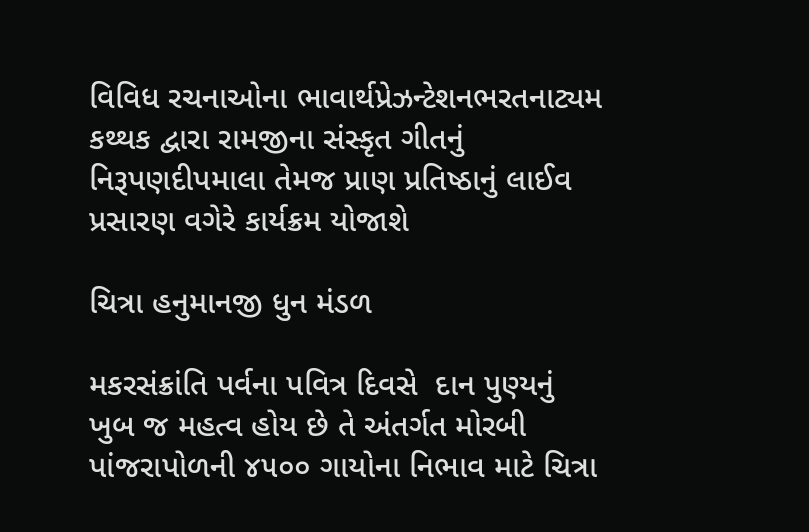વિવિધ રચનાઓના ભાવાર્થપ્રેઝન્ટેશનભરતનાટ્યમ કથ્થક દ્વારા રામજીના સંસ્કૃત ગીતનું નિરૂપણદીપમાલા તેમજ પ્રાણ પ્રતિષ્ઠાનું લાઈવ પ્રસારણ વગેરે કાર્યક્રમ યોજાશે

ચિત્રા હનુમાનજી ધુન મંડળ

મકરસંક્રાંતિ પર્વના પવિત્ર દિવસે  દાન પુણ્યનું ખુબ જ મહત્વ હોય છે તે અંતર્ગત મોરબી પાંજરાપોળની ૪૫૦૦ ગાયોના નિભાવ માટે ચિત્રા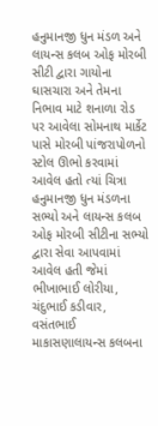હનુમાનજી ધુન મંડળ અને લાયન્સ કલબ ઓફ મોરબી સીટી દ્વારા ગાયોના ઘાસચારા અને તેમના નિભાવ માટે શનાળા રોડ પર આવેલા સોમનાથ માર્કેટ પાસે મોરબી પાંજરાપોળનો સ્ટોલ ઊભો કરવામાં આવેલ હતો ત્યાં ચિત્રા હનુમાનજી ધુન મંડળના સભ્યો અને લાયન્સ કલબ ઓફ મોરબી સીટીના સભ્યો દ્વારા સેવા આપવામાં આવેલ હતી જેમાં ભીખાભાઈ લોરીયા, ચંદુભાઈ કડીવાર, વસંતભાઈ માકાસણાલાયન્સ કલબના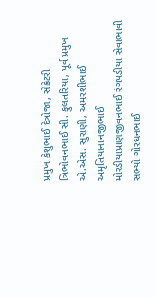પ્રમુખ કેશુભાઈ દેત્રોજા, સેક્રેટરી ત્રિભોવનભાઈ સી. ફુલતરિયા, પૂર્વ પ્રમુખ એ.એસ. સુરાણી, અમરશીભાઈ અમૃતિયાનાનજીભાઈ મોરડીયાપ્રાણજીવનભાઈ રંગપડીયા સેવાભાવી સભ્યો ગોરધનભાઈ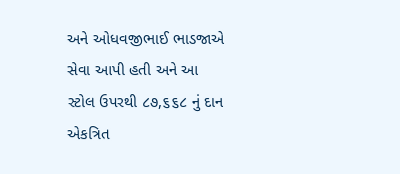અને ઓધવજીભાઈ ભાડજાએ સેવા આપી હતી અને આ સ્ટોલ ઉપરથી ૮૭,૬૬૮ નું દાન એકત્રિત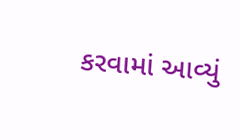કરવામાં આવ્યું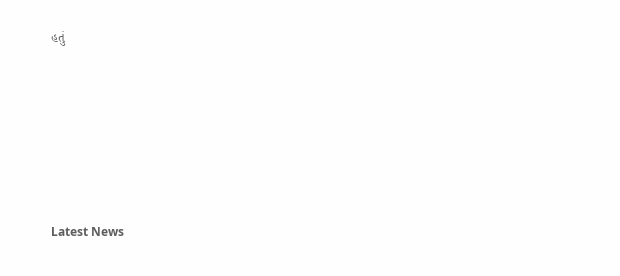હતું






Latest News